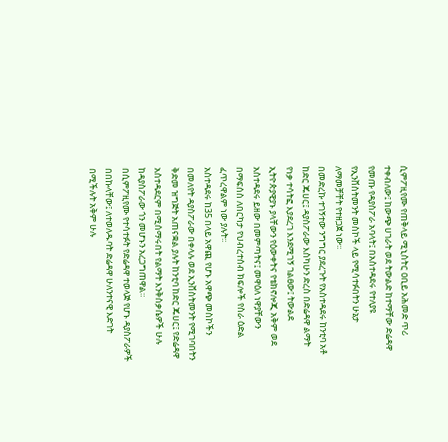ሲምፖዚየሙ የጠቅላይ ሚኒስትር ዐቢይ አሕመድ ጥሪ ተቀብለው፤ ከውጭ ሀገራት ወደ ትውልድ ከተማቸው ድሬዳዋ የመጡ የዳያስፖራ አባላት፤ በአስተዳደሩ የተለያዩ የኢንቨስትመንት መስኮች ላይ የሚሳተፉበትን ሁኔታ ለማመቻቸት የተዘጋጀ ነው፡፡
በመድረኩ ተገኝተው ንግግር ያደረጉት የአስተዳደሩ ከንቲባ አቶ ከድር ጁሀር፤ ዳያስፖራው እስካሁን ድረስ በድሬዳዋ ልማት የነቃ ተሳትፎ እያደረገ እንደሚገኝ ገልፀው፤ ትውልደ ኢትዮጵያዊያኑ ያላቸውን የዕውቀትና የቴክኖሎጂ አቅም ወደ አስተዳደሩ ይዘው በመምጣትና፤ መዋዕለ ነዋያቸውን በማፍሰስ ለበርካታ የህብረተሰብ ክፍሎች የስራ ዕድል ፈጥረዋልም ነው ያሉት፡፡
አስተዳደሩ ከ35 በላይ አዋጪ የሆኑ አዋጭ መስኮችን በመለየት ዳያስፖራው በቀላሉ ወደ ኢንቨስትመንት የሚገባበትን ቅድመ ዝግጅት አጠናቋል ያሉት ከንቲባ ከድር ጁሀር፤ የድሬዳዋ አስተዳደርም በሚሰማሩበት የልማት እንቅስቃሴዎች ሁሉ ከዳያስፖራው ጎን መሆኑን አረጋግጠዋል።
በሲምፖዚየሙ የተሳተፉት የድሬዳዋ ተወላጅ የሆኑ ዳያስፖራዎች በበኩላቸው፤ ለተወለዱባት ድሬዳዋ ሁለንተናዊ እድገት በሚችሉት አቅም ሁሉ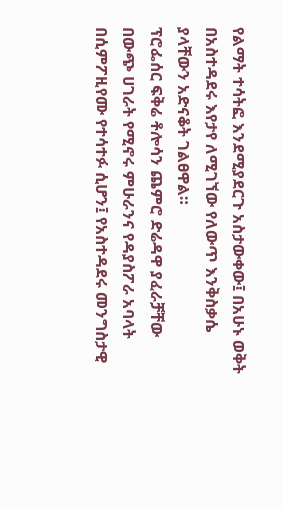የልማት ተሳትፎ እንደሚያደርጉ አስታውቀው፤ በአሁኑ ወቅት በአስተዳደሩ እየታየ ለሚገኘው የለውጥ እንቅስቃሴ ያላቸውን አድናቆት ገልፀዋል።
ፕሮፌሰር ፍቅሬ ቶሎሳን ጨምሮ ድሬዳዋ ያፈራቻቸው በውጭ ሀገራት የሚኖሩ ምሁራንና የዳያስፖራ አባላት በሲምፖዚየሙ የተሳተፉ ሲሆን፤ የአስተዳደሩ መንግስታዊ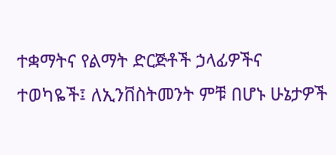ተቋማትና የልማት ድርጅቶች ኃላፊዎችና ተወካዬች፤ ለኢንቨስትመንት ምቹ በሆኑ ሁኔታዎች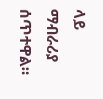ላይ ማብራሪያ ሰጥተዋል።